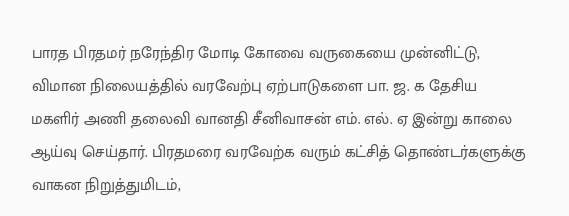பாரத பிரதமர் நரேந்திர மோடி கோவை வருகையை முன்னிட்டு, விமான நிலையத்தில் வரவேற்பு ஏற்பாடுகளை பா. ஜ. க தேசிய மகளிர் அணி தலைவி வானதி சீனிவாசன் எம். எல். ஏ இன்று காலை ஆய்வு செய்தார். பிரதமரை வரவேற்க வரும் கட்சித் தொண்டர்களுக்கு வாகன நிறுத்துமிடம்,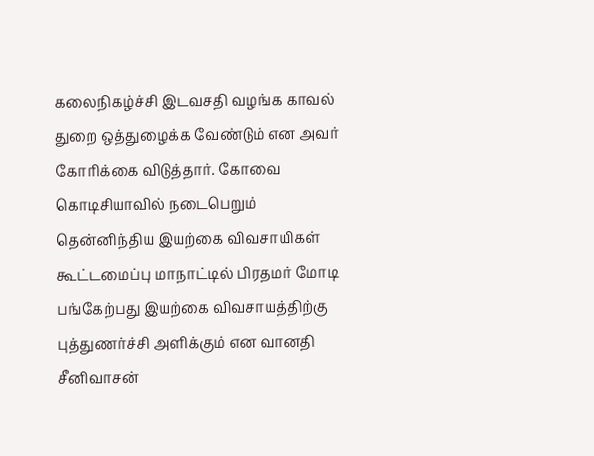கலைநிகழ்ச்சி இடவசதி வழங்க காவல் துறை ஒத்துழைக்க வேண்டும் என அவர் கோரிக்கை விடுத்தார். கோவை கொடிசியாவில் நடைபெறும் தென்னிந்திய இயற்கை விவசாயிகள் கூட்டமைப்பு மாநாட்டில் பிரதமர் மோடி பங்கேற்பது இயற்கை விவசாயத்திற்கு புத்துணர்ச்சி அளிக்கும் என வானதி சீனிவாசன்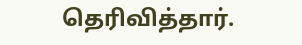தெரிவித்தார்.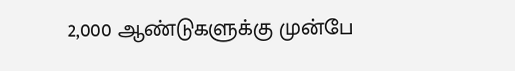2,000 ஆண்டுகளுக்கு முன்பே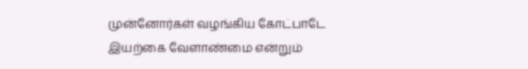முன்னோர்கள் வழங்கிய கோட்பாடே இயற்கை வேளாண்மை என்றும்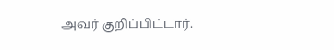அவர் குறிப்பிட்டார்.